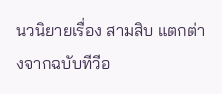นวนิยายเรื่อง สามสิบ แตกต่างจากฉบับทีวีอ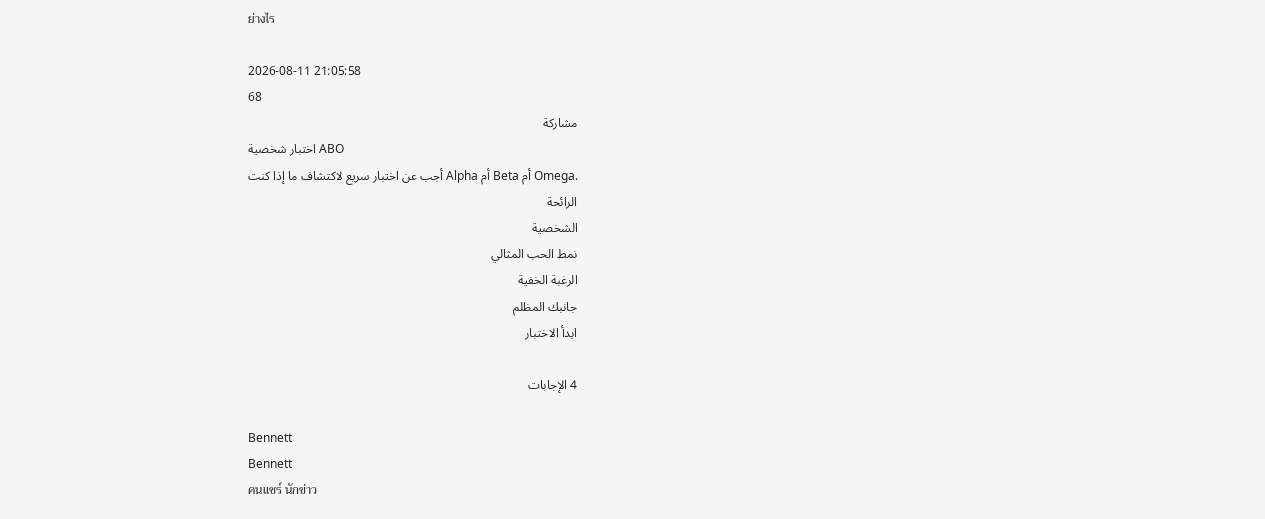ย่างไร

2026-08-11 21:05:58
68
مشاركة
اختبار شخصية ABO
أجب عن اختبار سريع لاكتشاف ما إذا كنت Alpha أم Beta أم Omega.
الرائحة
الشخصية
نمط الحب المثالي
الرغبة الخفية
جانبك المظلم
ابدأ الاختبار

4 الإجابات

Bennett
Bennett
คนแชร์ นักข่าว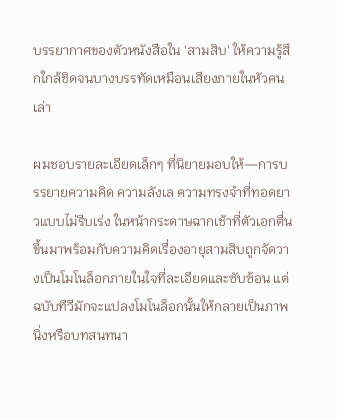บรรยากาศของตัวหนังสือใน 'สามสิบ' ให้ความรู้สึกใกล้ชิดจนบางบรรทัดเหมือนเสียงภายในหัวคนเล่า

ผมชอบรายละเอียดเล็กๆ ที่นิยายมอบให้—การบรรยายความคิด ความลังเล ความทรงจำที่ทอดยาวแบบไม่รีบเร่ง ในหน้ากระดาษฉากเช้าที่ตัวเอกตื่นขึ้นมาพร้อมกับความคิดเรื่องอายุสามสิบถูกจัดวางเป็นโมโนล็อกภายในใจที่ละเอียดและซับซ้อน แต่ฉบับทีวีมักจะแปลงโมโนล็อกนั้นให้กลายเป็นภาพนิ่งหรือบทสนทนา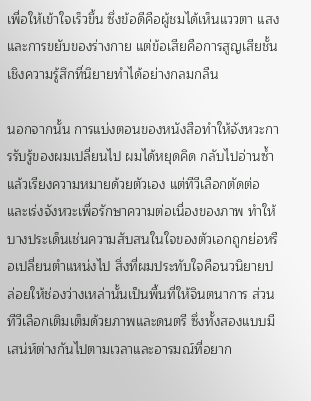เพื่อให้เข้าใจเร็วขึ้น ซึ่งข้อดีคือผู้ชมได้เห็นแววตา แสง และการขยับของร่างกาย แต่ข้อเสียคือการสูญเสียชั้นเชิงความรู้สึกที่นิยายทำได้อย่างกลมกลืน

นอกจากนั้น การแบ่งตอนของหนังสือทำให้จังหวะการรับรู้ของผมเปลี่ยนไป ผมได้หยุดคิด กลับไปอ่านซ้ำ แล้วเรียงความหมายด้วยตัวเอง แต่ทีวีเลือกตัดต่อและเร่งจังหวะเพื่อรักษาความต่อเนื่องของภาพ ทำให้บางประเด็นเช่นความสับสนในใจของตัวเอกถูกย่อหรือเปลี่ยนตำแหน่งไป สิ่งที่ผมประทับใจคือนวนิยายปล่อยให้ช่องว่างเหล่านั้นเป็นพื้นที่ให้จินตนาการ ส่วนทีวีเลือกเติมเต็มด้วยภาพและดนตรี ซึ่งทั้งสองแบบมีเสน่ห์ต่างกันไปตามเวลาและอารมณ์ที่อยาก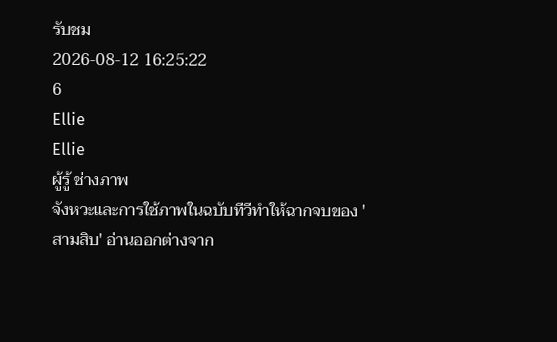รับชม
2026-08-12 16:25:22
6
Ellie
Ellie
ผู้รู้ ช่างภาพ
จังหวะและการใช้ภาพในฉบับทีวีทำให้ฉากจบของ 'สามสิบ' อ่านออกต่างจาก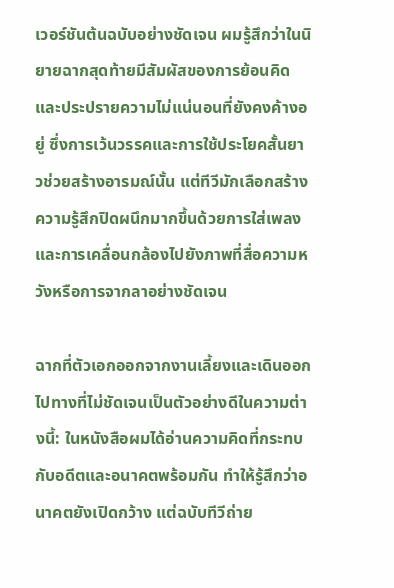เวอร์ชันต้นฉบับอย่างชัดเจน ผมรู้สึกว่าในนิยายฉากสุดท้ายมีสัมผัสของการย้อนคิดและประปรายความไม่แน่นอนที่ยังคงค้างอยู่ ซึ่งการเว้นวรรคและการใช้ประโยคสั้นยาวช่วยสร้างอารมณ์นั้น แต่ทีวีมักเลือกสร้างความรู้สึกปิดผนึกมากขึ้นด้วยการใส่เพลงและการเคลื่อนกล้องไปยังภาพที่สื่อความหวังหรือการจากลาอย่างชัดเจน

ฉากที่ตัวเอกออกจากงานเลี้ยงและเดินออกไปทางที่ไม่ชัดเจนเป็นตัวอย่างดีในความต่างนี้: ในหนังสือผมได้อ่านความคิดที่กระทบกับอดีตและอนาคตพร้อมกัน ทำให้รู้สึกว่าอนาคตยังเปิดกว้าง แต่ฉบับทีวีถ่าย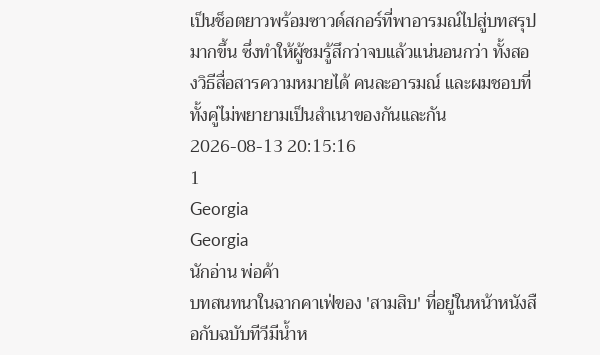เป็นช็อตยาวพร้อมซาวด์สกอร์ที่พาอารมณ์ไปสู่บทสรุปมากขึ้น ซึ่งทำให้ผู้ชมรู้สึกว่าจบแล้วแน่นอนกว่า ทั้งสองวิธีสื่อสารความหมายได้ คนละอารมณ์ และผมชอบที่ทั้งคู่ไม่พยายามเป็นสำเนาของกันและกัน
2026-08-13 20:15:16
1
Georgia
Georgia
นักอ่าน พ่อค้า
บทสนทนาในฉากคาเฟ่ของ 'สามสิบ' ที่อยู่ในหน้าหนังสือกับฉบับทีวีมีน้ำห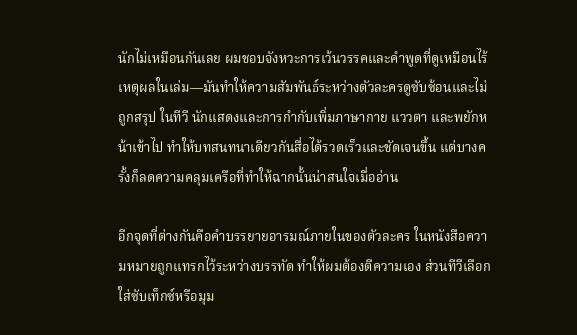นักไม่เหมือนกันเลย ผมชอบจังหวะการเว้นวรรคและคำพูดที่ดูเหมือนไร้เหตุผลในเล่ม—มันทำให้ความสัมพันธ์ระหว่างตัวละครดูซับซ้อนและไม่ถูกสรุป ในทีวี นักแสดงและการกำกับเพิ่มภาษากาย แววตา และพยักหน้าเข้าไป ทำให้บทสนทนาเดียวกันสื่อได้รวดเร็วและชัดเจนขึ้น แต่บางครั้งก็ลดความคลุมเครือที่ทำให้ฉากนั้นน่าสนใจเมื่ออ่าน

อีกจุดที่ต่างกันคือคำบรรยายอารมณ์ภายในของตัวละคร ในหนังสือความหมายถูกแทรกไว้ระหว่างบรรทัด ทำให้ผมต้องตีความเอง ส่วนทีวีเลือกใส่ซับเท็กซ์หรือมุม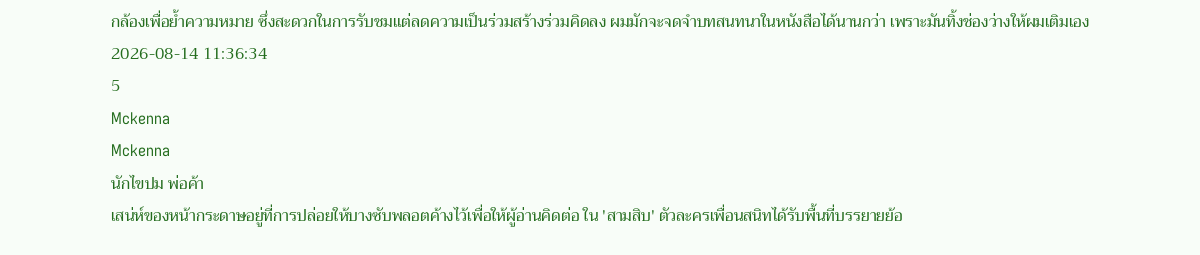กล้องเพื่อย้ำความหมาย ซึ่งสะดวกในการรับชมแต่ลดความเป็นร่วมสร้างร่วมคิดลง ผมมักจะจดจำบทสนทนาในหนังสือได้นานกว่า เพราะมันทิ้งช่องว่างให้ผมเติมเอง
2026-08-14 11:36:34
5
Mckenna
Mckenna
นักไขปม พ่อค้า
เสน่ห์ของหน้ากระดาษอยู่ที่การปล่อยให้บางซับพลอตค้างไว้เพื่อให้ผู้อ่านคิดต่อ ใน 'สามสิบ' ตัวละครเพื่อนสนิทได้รับพื้นที่บรรยายย้อ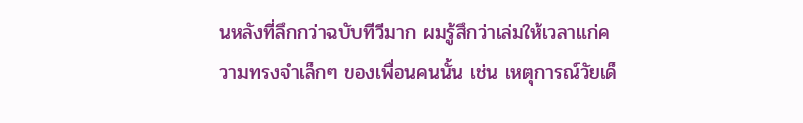นหลังที่ลึกกว่าฉบับทีวีมาก ผมรู้สึกว่าเล่มให้เวลาแก่ความทรงจำเล็กๆ ของเพื่อนคนนั้น เช่น เหตุการณ์วัยเด็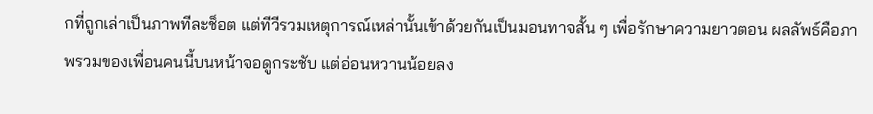กที่ถูกเล่าเป็นภาพทีละช็อต แต่ทีวีรวมเหตุการณ์เหล่านั้นเข้าด้วยกันเป็นมอนทาจสั้น ๆ เพื่อรักษาความยาวตอน ผลลัพธ์คือภาพรวมของเพื่อนคนนี้บนหน้าจอดูกระชับ แต่อ่อนหวานน้อยลง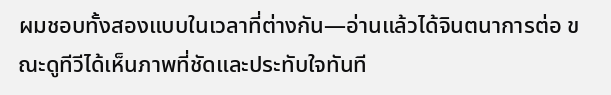ผมชอบทั้งสองแบบในเวลาที่ต่างกัน—อ่านแล้วได้จินตนาการต่อ ขณะดูทีวีได้เห็นภาพที่ชัดและประทับใจทันที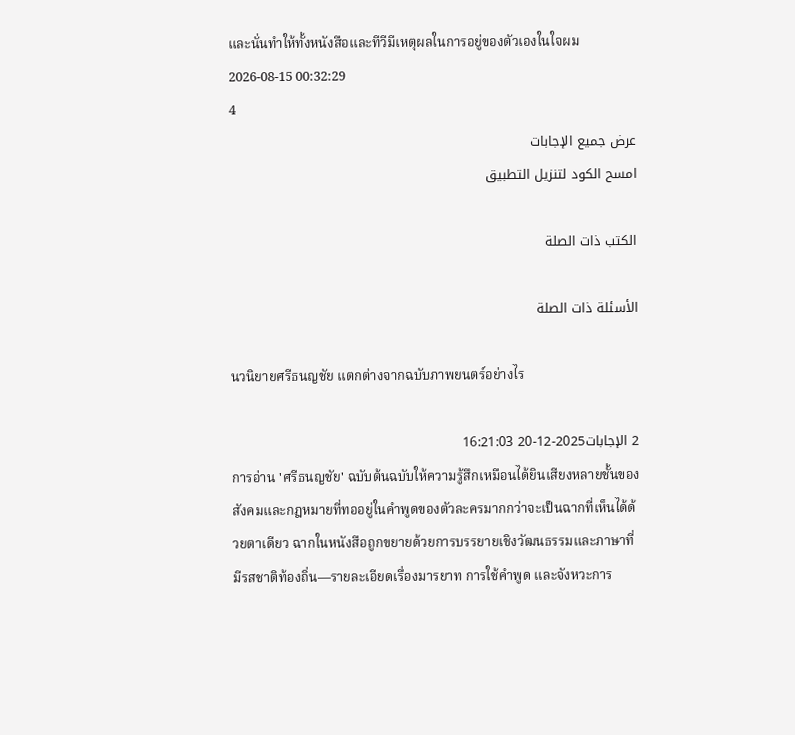และนั่นทำให้ทั้งหนังสือและทีวีมีเหตุผลในการอยู่ของตัวเองในใจผม
2026-08-15 00:32:29
4
عرض جميع الإجابات
امسح الكود لتنزيل التطبيق

الكتب ذات الصلة

الأسئلة ذات الصلة

นวนิยายศรีธนญชัย แตกต่างจากฉบับภาพยนตร์อย่างไร

2 الإجابات2025-12-20 16:21:03
การอ่าน 'ศรีธนญชัย' ฉบับต้นฉบับให้ความรู้สึกเหมือนได้ยินเสียงหลายชั้นของสังคมและกฎหมายที่ทออยู่ในคำพูดของตัวละครมากกว่าจะเป็นฉากที่เห็นได้ด้วยตาเดียว ฉากในหนังสือถูกขยายด้วยการบรรยายเชิงวัฒนธรรมและภาษาที่มีรสชาติท้องถิ่น—รายละเอียดเรื่องมารยาท การใช้คำพูด และจังหวะการ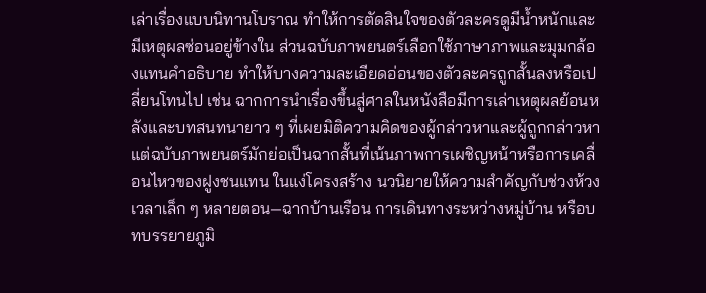เล่าเรื่องแบบนิทานโบราณ ทำให้การตัดสินใจของตัวละครดูมีน้ำหนักและมีเหตุผลซ่อนอยู่ข้างใน ส่วนฉบับภาพยนตร์เลือกใช้ภาษาภาพและมุมกล้องแทนคำอธิบาย ทำให้บางความละเอียดอ่อนของตัวละครถูกสั้นลงหรือเปลี่ยนโทนไป เช่น ฉากการนำเรื่องขึ้นสู่ศาลในหนังสือมีการเล่าเหตุผลย้อนหลังและบทสนทนายาว ๆ ที่เผยมิติความคิดของผู้กล่าวหาและผู้ถูกกล่าวหา แต่ฉบับภาพยนตร์มักย่อเป็นฉากสั้นที่เน้นภาพการเผชิญหน้าหรือการเคลื่อนไหวของฝูงชนแทน ในแง่โครงสร้าง นวนิยายให้ความสำคัญกับช่วงห้วงเวลาเล็ก ๆ หลายตอน—ฉากบ้านเรือน การเดินทางระหว่างหมู่บ้าน หรือบทบรรยายภูมิ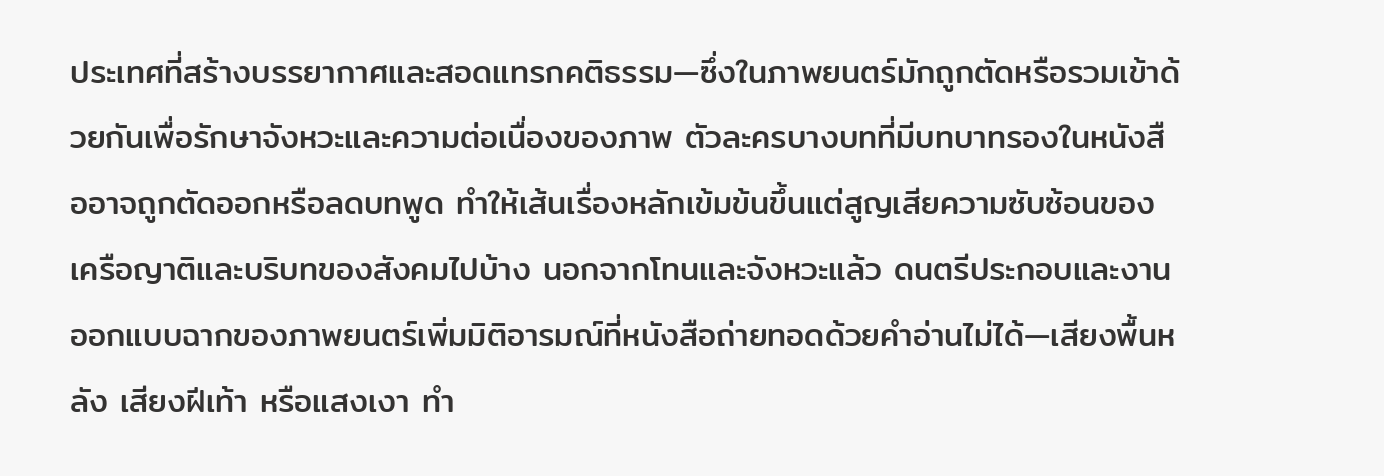ประเทศที่สร้างบรรยากาศและสอดแทรกคติธรรม—ซึ่งในภาพยนตร์มักถูกตัดหรือรวมเข้าด้วยกันเพื่อรักษาจังหวะและความต่อเนื่องของภาพ ตัวละครบางบทที่มีบทบาทรองในหนังสืออาจถูกตัดออกหรือลดบทพูด ทำให้เส้นเรื่องหลักเข้มข้นขึ้นแต่สูญเสียความซับซ้อนของเครือญาติและบริบทของสังคมไปบ้าง นอกจากโทนและจังหวะแล้ว ดนตรีประกอบและงานออกแบบฉากของภาพยนตร์เพิ่มมิติอารมณ์ที่หนังสือถ่ายทอดด้วยคำอ่านไม่ได้—เสียงพื้นหลัง เสียงฝีเท้า หรือแสงเงา ทำ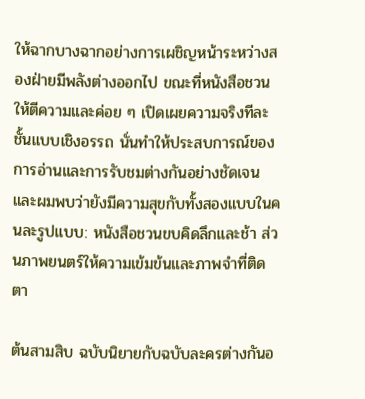ให้ฉากบางฉากอย่างการเผชิญหน้าระหว่างสองฝ่ายมีพลังต่างออกไป ขณะที่หนังสือชวนให้ตีความและค่อย ๆ เปิดเผยความจริงทีละชั้นแบบเชิงอรรถ นั่นทำให้ประสบการณ์ของการอ่านและการรับชมต่างกันอย่างชัดเจน และผมพบว่ายังมีความสุขกับทั้งสองแบบในคนละรูปแบบ: หนังสือชวนขบคิดลึกและช้า ส่วนภาพยนตร์ให้ความเข้มข้นและภาพจำที่ติดตา

ต้นสามสิบ ฉบับนิยายกับฉบับละครต่างกันอ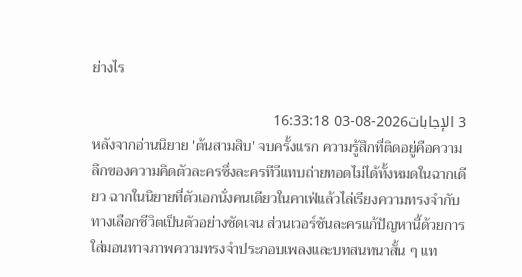ย่างไร

3 الإجابات2026-08-03 16:33:18
หลังจากอ่านนิยาย 'ต้นสามสิบ' จบครั้งแรก ความรู้สึกที่ติดอยู่คือความลึกของความคิดตัวละครซึ่งละครทีวีแทบถ่ายทอดไม่ได้ทั้งหมดในฉากเดียว ฉากในนิยายที่ตัวเอกนั่งคนเดียวในคาเฟ่แล้วไล่เรียงความทรงจำกับทางเลือกชีวิตเป็นตัวอย่างชัดเจน ส่วนเวอร์ชันละครแก้ปัญหานี้ด้วยการใส่มอนทาจภาพความทรงจำประกอบเพลงและบทสนทนาสั้น ๆ แท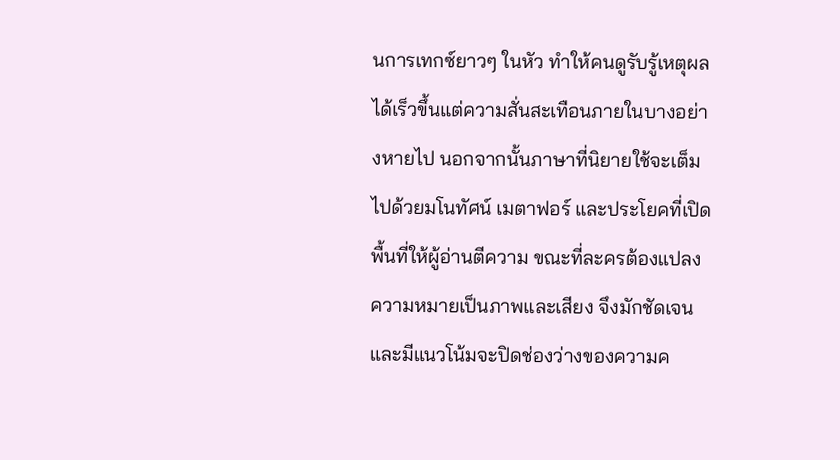นการเทกซ์ยาวๆ ในหัว ทำให้คนดูรับรู้เหตุผลได้เร็วขึ้นแต่ความสั่นสะเทือนภายในบางอย่างหายไป นอกจากนั้นภาษาที่นิยายใช้จะเต็มไปด้วยมโนทัศน์ เมตาฟอร์ และประโยคที่เปิดพื้นที่ให้ผู้อ่านตีความ ขณะที่ละครต้องแปลงความหมายเป็นภาพและเสียง จึงมักชัดเจนและมีแนวโน้มจะปิดช่องว่างของความค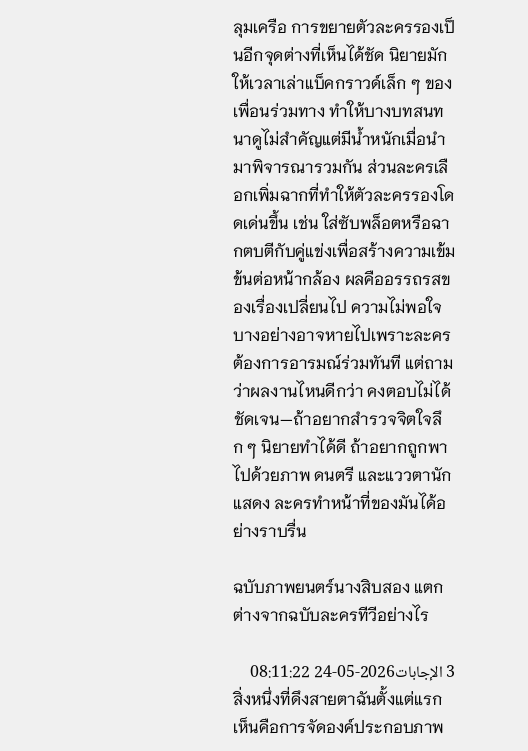ลุมเครือ การขยายตัวละครรองเป็นอีกจุดต่างที่เห็นได้ชัด นิยายมักให้เวลาเล่าแบ็คกราวด์เล็ก ๆ ของเพื่อนร่วมทาง ทำให้บางบทสนทนาดูไม่สำคัญแต่มีน้ำหนักเมื่อนำมาพิจารณารวมกัน ส่วนละครเลือกเพิ่มฉากที่ทำให้ตัวละครรองโดดเด่นขึ้น เช่น ใส่ซับพล็อตหรือฉากตบตีกับคู่แข่งเพื่อสร้างความเข้มข้นต่อหน้ากล้อง ผลคืออรรถรสของเรื่องเปลี่ยนไป ความไม่พอใจบางอย่างอาจหายไปเพราะละครต้องการอารมณ์ร่วมทันที แต่ถามว่าผลงานไหนดีกว่า คงตอบไม่ได้ชัดเจน—ถ้าอยากสำรวจจิตใจลึก ๆ นิยายทำได้ดี ถ้าอยากถูกพาไปด้วยภาพ ดนตรี และแววตานักแสดง ละครทำหน้าที่ของมันได้อย่างราบรื่น

ฉบับภาพยนตร์นางสิบสอง แตกต่างจากฉบับละครทีวีอย่างไร

3 الإجابات2026-05-24 08:11:22
สิ่งหนึ่งที่ดึงสายตาฉันตั้งแต่แรกเห็นคือการจัดองค์ประกอบภาพ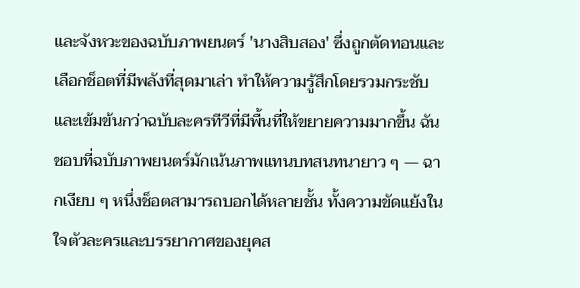และจังหวะของฉบับภาพยนตร์ 'นางสิบสอง' ซึ่งถูกตัดทอนและเลือกช็อตที่มีพลังที่สุดมาเล่า ทำให้ความรู้สึกโดยรวมกระชับและเข้มข้นกว่าฉบับละครทีวีที่มีพื้นที่ให้ขยายความมากขึ้น ฉันชอบที่ฉบับภาพยนตร์มักเน้นภาพแทนบทสนทนายาว ๆ — ฉากเงียบ ๆ หนึ่งช็อตสามารถบอกได้หลายชั้น ทั้งความขัดแย้งในใจตัวละครและบรรยากาศของยุคส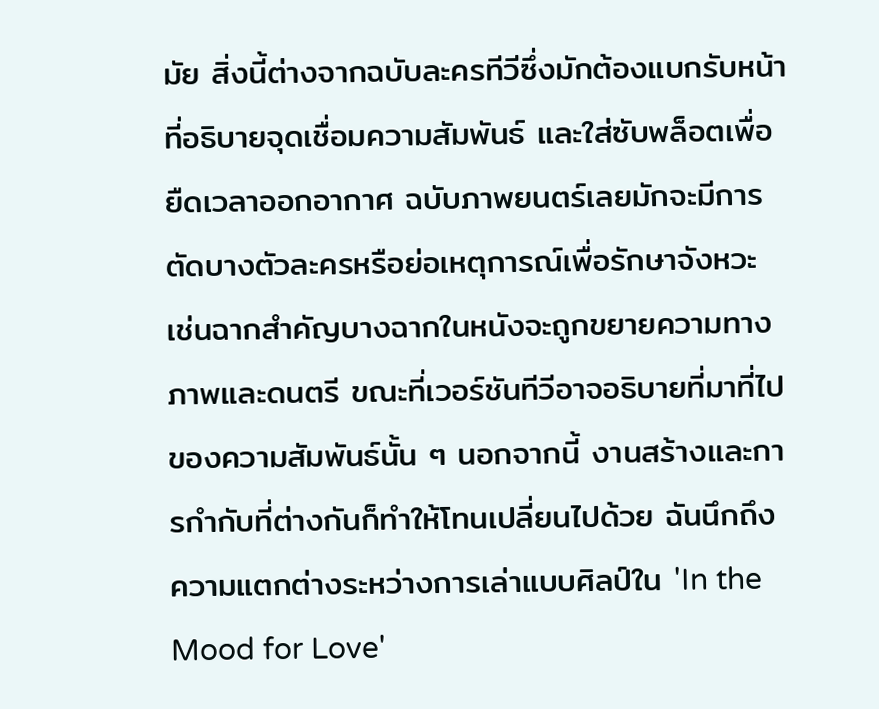มัย สิ่งนี้ต่างจากฉบับละครทีวีซึ่งมักต้องแบกรับหน้าที่อธิบายจุดเชื่อมความสัมพันธ์ และใส่ซับพล็อตเพื่อยืดเวลาออกอากาศ ฉบับภาพยนตร์เลยมักจะมีการตัดบางตัวละครหรือย่อเหตุการณ์เพื่อรักษาจังหวะ เช่นฉากสำคัญบางฉากในหนังจะถูกขยายความทางภาพและดนตรี ขณะที่เวอร์ชันทีวีอาจอธิบายที่มาที่ไปของความสัมพันธ์นั้น ๆ นอกจากนี้ งานสร้างและการกำกับที่ต่างกันก็ทำให้โทนเปลี่ยนไปด้วย ฉันนึกถึงความแตกต่างระหว่างการเล่าแบบศิลป์ใน 'In the Mood for Love'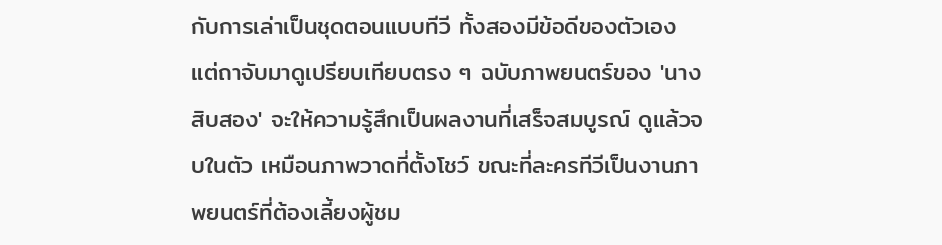กับการเล่าเป็นชุดตอนแบบทีวี ทั้งสองมีข้อดีของตัวเอง แต่ถาจับมาดูเปรียบเทียบตรง ๆ ฉบับภาพยนตร์ของ 'นางสิบสอง' จะให้ความรู้สึกเป็นผลงานที่เสร็จสมบูรณ์ ดูแล้วจบในตัว เหมือนภาพวาดที่ตั้งโชว์ ขณะที่ละครทีวีเป็นงานภาพยนตร์ที่ต้องเลี้ยงผู้ชม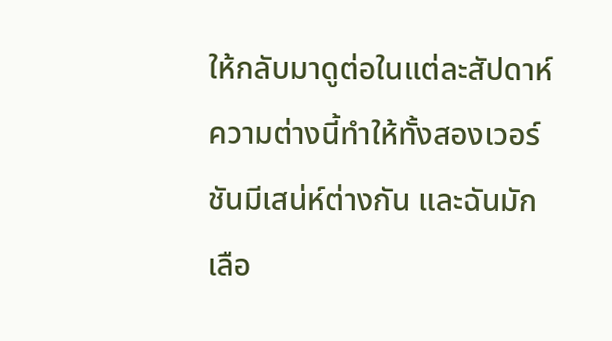ให้กลับมาดูต่อในแต่ละสัปดาห์ ความต่างนี้ทำให้ทั้งสองเวอร์ชันมีเสน่ห์ต่างกัน และฉันมักเลือ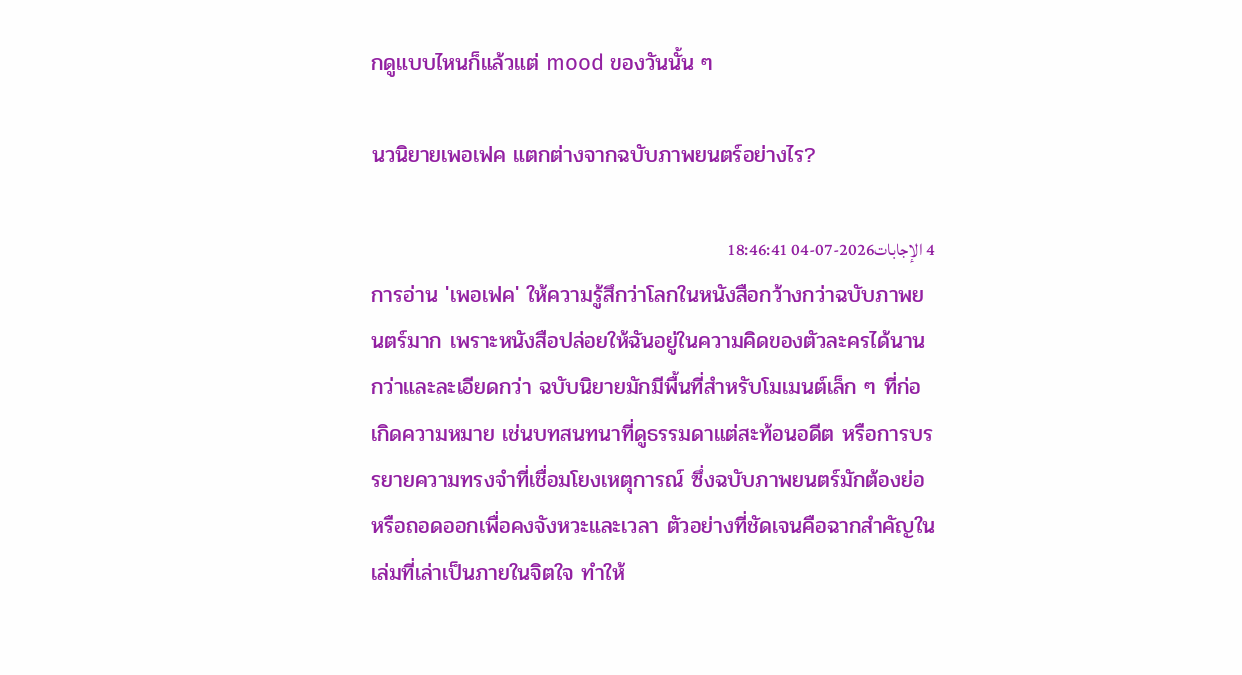กดูแบบไหนก็แล้วแต่ mood ของวันนั้น ๆ

นวนิยายเพอเฟค แตกต่างจากฉบับภาพยนตร์อย่างไร?

4 الإجابات2026-07-04 18:46:41
การอ่าน 'เพอเฟค' ให้ความรู้สึกว่าโลกในหนังสือกว้างกว่าฉบับภาพยนตร์มาก เพราะหนังสือปล่อยให้ฉันอยู่ในความคิดของตัวละครได้นานกว่าและละเอียดกว่า ฉบับนิยายมักมีพื้นที่สำหรับโมเมนต์เล็ก ๆ ที่ก่อเกิดความหมาย เช่นบทสนทนาที่ดูธรรมดาแต่สะท้อนอดีต หรือการบรรยายความทรงจำที่เชื่อมโยงเหตุการณ์ ซึ่งฉบับภาพยนตร์มักต้องย่อหรือถอดออกเพื่อคงจังหวะและเวลา ตัวอย่างที่ชัดเจนคือฉากสำคัญในเล่มที่เล่าเป็นภายในจิตใจ ทำให้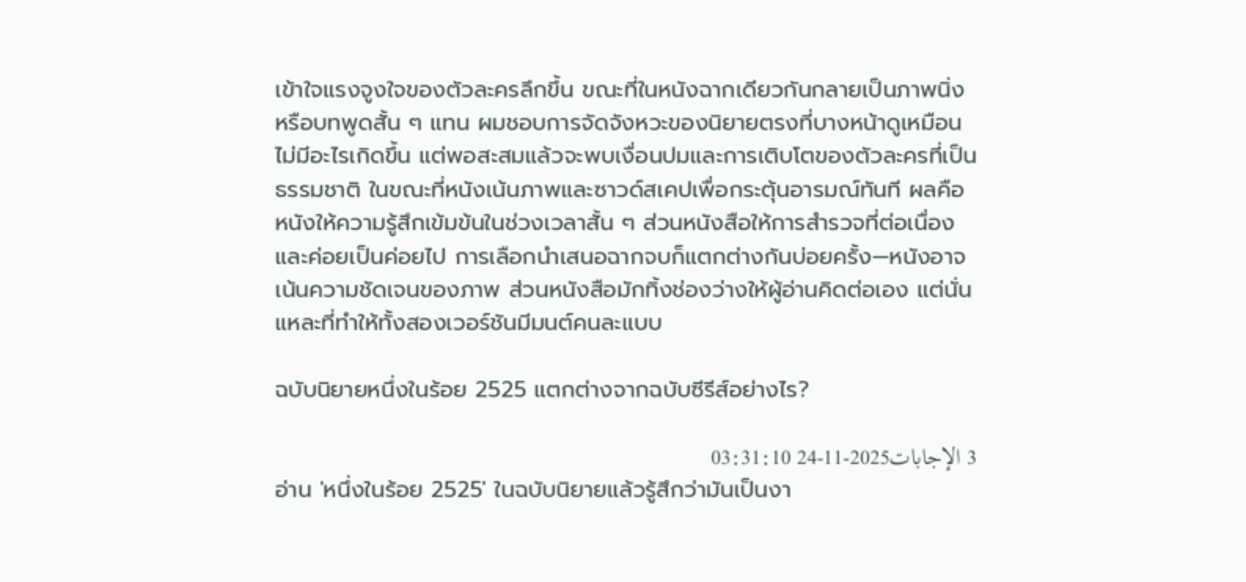เข้าใจแรงจูงใจของตัวละครลึกขึ้น ขณะที่ในหนังฉากเดียวกันกลายเป็นภาพนิ่งหรือบทพูดสั้น ๆ แทน ผมชอบการจัดจังหวะของนิยายตรงที่บางหน้าดูเหมือนไม่มีอะไรเกิดขึ้น แต่พอสะสมแล้วจะพบเงื่อนปมและการเติบโตของตัวละครที่เป็นธรรมชาติ ในขณะที่หนังเน้นภาพและซาวด์สเคปเพื่อกระตุ้นอารมณ์ทันที ผลคือหนังให้ความรู้สึกเข้มข้นในช่วงเวลาสั้น ๆ ส่วนหนังสือให้การสำรวจที่ต่อเนื่องและค่อยเป็นค่อยไป การเลือกนำเสนอฉากจบก็แตกต่างกันบ่อยครั้ง—หนังอาจเน้นความชัดเจนของภาพ ส่วนหนังสือมักทิ้งช่องว่างให้ผู้อ่านคิดต่อเอง แต่นั่นแหละที่ทำให้ทั้งสองเวอร์ชันมีมนต์คนละแบบ

ฉบับนิยายหนึ่งในร้อย 2525 แตกต่างจากฉบับซีรีส์อย่างไร?

3 الإجابات2025-11-24 03:31:10
อ่าน 'หนึ่งในร้อย 2525' ในฉบับนิยายแล้วรู้สึกว่ามันเป็นงา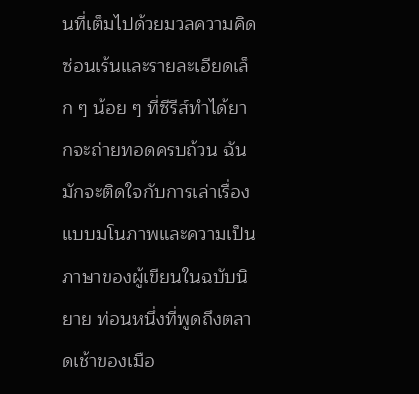นที่เต็มไปด้วยมวลความคิดซ่อนเร้นและรายละเอียดเล็ก ๆ น้อย ๆ ที่ซีรีส์ทำได้ยากจะถ่ายทอดครบถ้วน ฉันมักจะติดใจกับการเล่าเรื่องแบบมโนภาพและความเป็นภาษาของผู้เขียนในฉบับนิยาย ท่อนหนึ่งที่พูดถึงตลาดเช้าของเมือ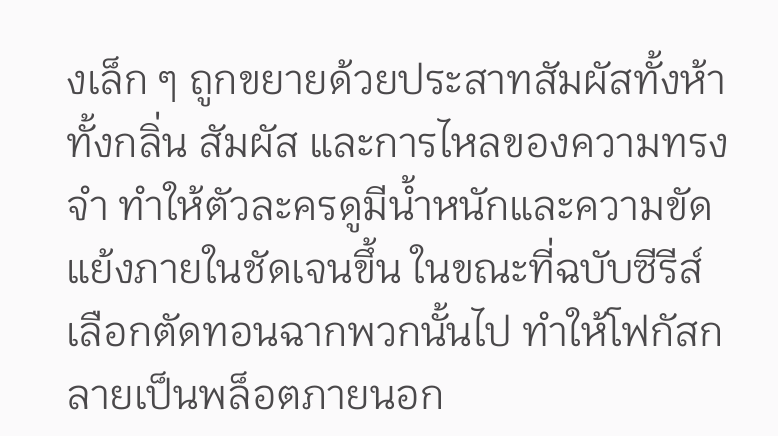งเล็ก ๆ ถูกขยายด้วยประสาทสัมผัสทั้งห้า ทั้งกลิ่น สัมผัส และการไหลของความทรงจำ ทำให้ตัวละครดูมีน้ำหนักและความขัดแย้งภายในชัดเจนขึ้น ในขณะที่ฉบับซีรีส์เลือกตัดทอนฉากพวกนั้นไป ทำให้โฟกัสกลายเป็นพล็อตภายนอก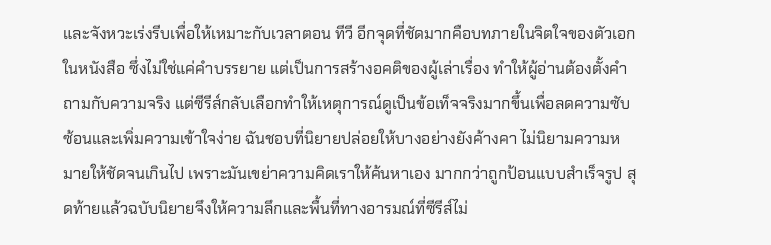และจังหวะเร่งรีบเพื่อให้เหมาะกับเวลาตอน ทีวี อีกจุดที่ชัดมากคือบทภายในจิตใจของตัวเอกในหนังสือ ซึ่งไม่ใช่แค่คำบรรยาย แต่เป็นการสร้างอคติของผู้เล่าเรื่อง ทำให้ผู้อ่านต้องตั้งคำถามกับความจริง แต่ซีรีส์กลับเลือกทำให้เหตุการณ์ดูเป็นข้อเท็จจริงมากขึ้นเพื่อลดความซับซ้อนและเพิ่มความเข้าใจง่าย ฉันชอบที่นิยายปล่อยให้บางอย่างยังค้างคา ไม่นิยามความหมายให้ชัดจนเกินไป เพราะมันเขย่าความคิดเราให้ค้นหาเอง มากกว่าถูกป้อนแบบสำเร็จรูป สุดท้ายแล้วฉบับนิยายจึงให้ความลึกและพื้นที่ทางอารมณ์ที่ซีรีส์ไม่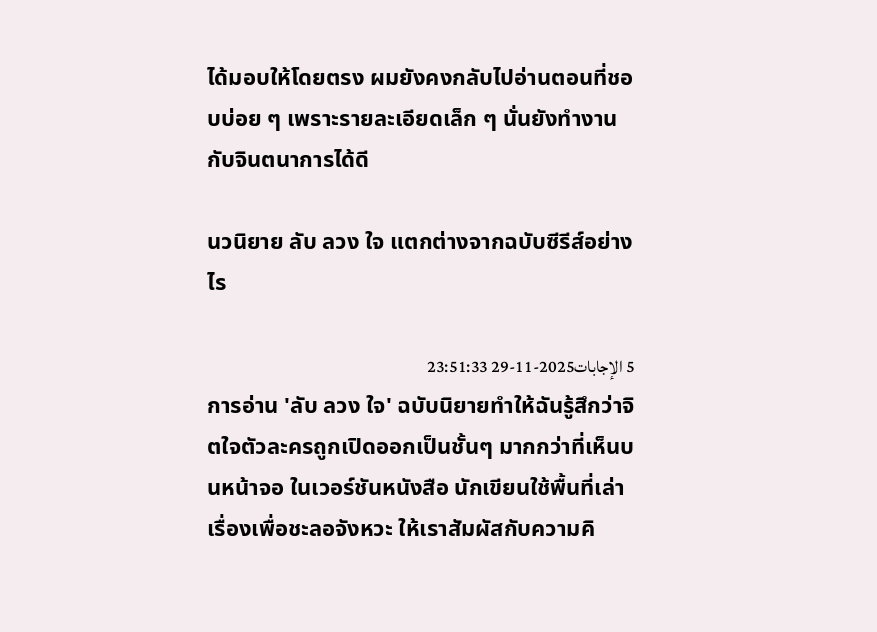ได้มอบให้โดยตรง ผมยังคงกลับไปอ่านตอนที่ชอบบ่อย ๆ เพราะรายละเอียดเล็ก ๆ นั่นยังทำงานกับจินตนาการได้ดี

นวนิยาย ลับ ลวง ใจ แตกต่างจากฉบับซีรีส์อย่างไร

5 الإجابات2025-11-29 23:51:33
การอ่าน 'ลับ ลวง ใจ' ฉบับนิยายทำให้ฉันรู้สึกว่าจิตใจตัวละครถูกเปิดออกเป็นชั้นๆ มากกว่าที่เห็นบนหน้าจอ ในเวอร์ชันหนังสือ นักเขียนใช้พื้นที่เล่าเรื่องเพื่อชะลอจังหวะ ให้เราสัมผัสกับความคิ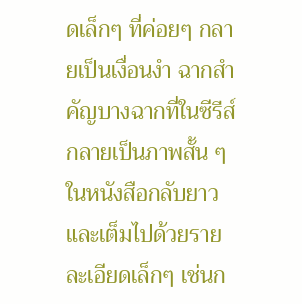ดเล็กๆ ที่ค่อยๆ กลายเป็นเงื่อนงำ ฉากสำคัญบางฉากที่ในซีรีส์กลายเป็นภาพสั้น ๆ ในหนังสือกลับยาวและเต็มไปด้วยรายละเอียดเล็กๆ เช่นก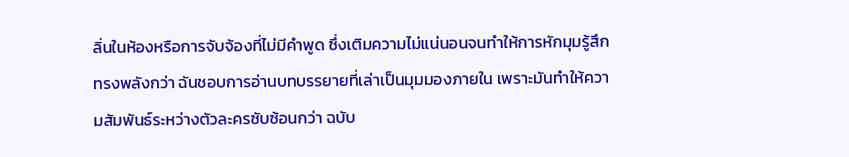ลิ่นในห้องหรือการจับจ้องที่ไม่มีคำพูด ซึ่งเติมความไม่แน่นอนจนทำให้การหักมุมรู้สึกทรงพลังกว่า ฉันชอบการอ่านบทบรรยายที่เล่าเป็นมุมมองภายใน เพราะมันทำให้ความสัมพันธ์ระหว่างตัวละครซับซ้อนกว่า ฉบับ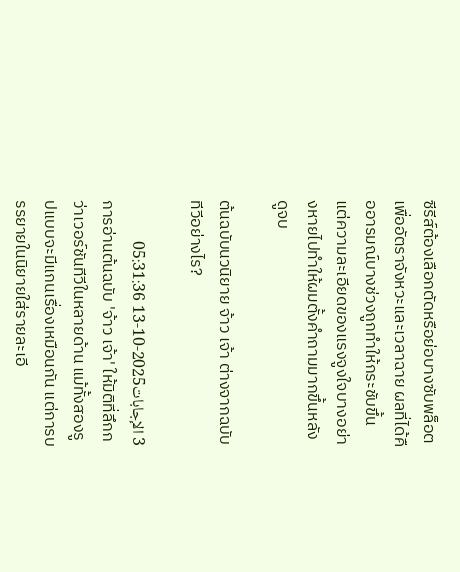ซีรีส์ต้องเลือกตัดหรือย่อบางซับพล็อตเพื่ออัตราจังหวะและเวลาฉาย ผลที่ได้คืออารมณ์บางช่วงถูกทำให้กระชับขึ้น แต่ความละเอียดของแรงจูงใจบางอย่างหายไปทำให้ผมตั้งคำถามมากขึ้นหลังดูจบ

ต้นฉบับนวนิยาย จ้าว เจ้า ต่างจากฉบับทีวีอย่างไร?

3 الإجابات2025-10-13 05:31:36
การอ่านต้นฉบับ 'จ้าว เจ้า' ให้มิติที่ลึกกว่าเวอร์ชันทีวีในหลายด้าน แม้ทั้งสองรูปแบบจะมีแกนเรื่องเหมือนกัน แต่การบรรยายในนิยายใส่รายละเอี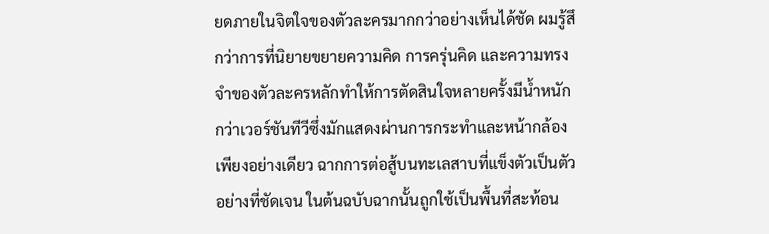ยดภายในจิตใจของตัวละครมากกว่าอย่างเห็นได้ชัด ผมรู้สึกว่าการที่นิยายขยายความคิด การครุ่นคิด และความทรงจำของตัวละครหลักทำให้การตัดสินใจหลายครั้งมีน้ำหนักกว่าเวอร์ชันทีวีซึ่งมักแสดงผ่านการกระทำและหน้ากล้องเพียงอย่างเดียว ฉากการต่อสู้บนทะเลสาบที่แข็งตัวเป็นตัวอย่างที่ชัดเจน ในต้นฉบับฉากนั้นถูกใช้เป็นพื้นที่สะท้อน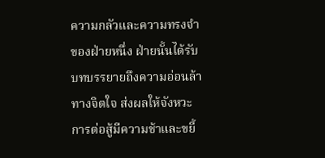ความกลัวและความทรงจำของฝ่ายหนึ่ง ฝ่ายนั้นได้รับบทบรรยายถึงความอ่อนล้าทางจิตใจ ส่งผลให้จังหวะการต่อสู้มีความช้าและขยี้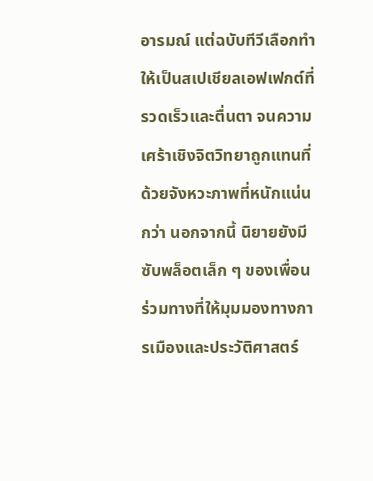อารมณ์ แต่ฉบับทีวีเลือกทำให้เป็นสเปเชียลเอฟเฟกต์ที่รวดเร็วและตื่นตา จนความเศร้าเชิงจิตวิทยาถูกแทนที่ด้วยจังหวะภาพที่หนักแน่นกว่า นอกจากนี้ นิยายยังมีซับพล็อตเล็ก ๆ ของเพื่อนร่วมทางที่ให้มุมมองทางการเมืองและประวัติศาสตร์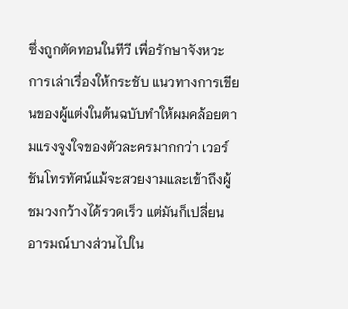ซึ่งถูกตัดทอนในทีวี เพื่อรักษาจังหวะการเล่าเรื่องให้กระชับ แนวทางการเขียนของผู้แต่งในต้นฉบับทำให้ผมคล้อยตามแรงจูงใจของตัวละครมากกว่า เวอร์ชันโทรทัศน์แม้จะสวยงามและเข้าถึงผู้ชมวงกว้างได้รวดเร็ว แต่มันก็เปลี่ยนอารมณ์บางส่วนไปใน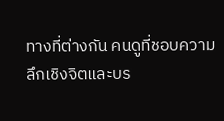ทางที่ต่างกัน คนดูที่ชอบความลึกเชิงจิตและบร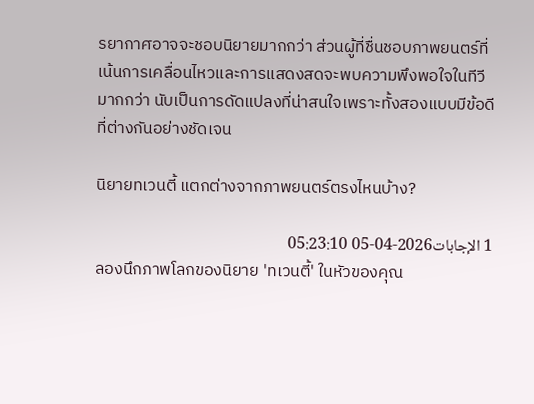รยากาศอาจจะชอบนิยายมากกว่า ส่วนผู้ที่ชื่นชอบภาพยนตร์ที่เน้นการเคลื่อนไหวและการแสดงสดจะพบความพึงพอใจในทีวีมากกว่า นับเป็นการดัดแปลงที่น่าสนใจเพราะทั้งสองแบบมีข้อดีที่ต่างกันอย่างชัดเจน

นิยายทเวนตี้ แตกต่างจากภาพยนตร์ตรงไหนบ้าง?

1 الإجابات2026-04-05 05:23:10
ลองนึกภาพโลกของนิยาย 'ทเวนตี้' ในหัวของคุณ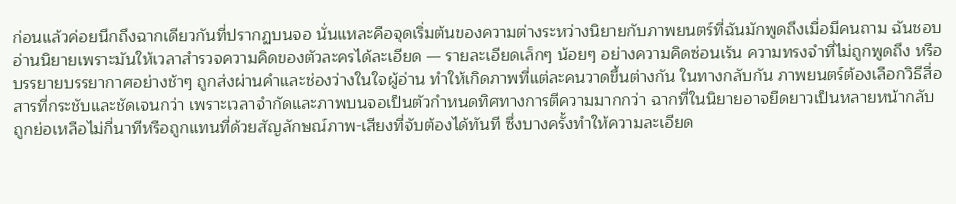ก่อนแล้วค่อยนึกถึงฉากเดียวกันที่ปรากฏบนจอ นั่นแหละคือจุดเริ่มต้นของความต่างระหว่างนิยายกับภาพยนตร์ที่ฉันมักพูดถึงเมื่อมีคนถาม ฉันชอบอ่านนิยายเพราะมันให้เวลาสำรวจความคิดของตัวละครได้ละเอียด — รายละเอียดเล็กๆ น้อยๆ อย่างความคิดซ่อนเร้น ความทรงจำที่ไม่ถูกพูดถึง หรือบรรยายบรรยากาศอย่างช้าๆ ถูกส่งผ่านคำและช่องว่างในใจผู้อ่าน ทำให้เกิดภาพที่แต่ละคนวาดขึ้นต่างกัน ในทางกลับกัน ภาพยนตร์ต้องเลือกวิธีสื่อสารที่กระชับและชัดเจนกว่า เพราะเวลาจำกัดและภาพบนจอเป็นตัวกำหนดทิศทางการตีความมากกว่า ฉากที่ในนิยายอาจยืดยาวเป็นหลายหน้ากลับถูกย่อเหลือไม่กี่นาทีหรือถูกแทนที่ด้วยสัญลักษณ์ภาพ-เสียงที่จับต้องได้ทันที ซึ่งบางครั้งทำให้ความละเอียด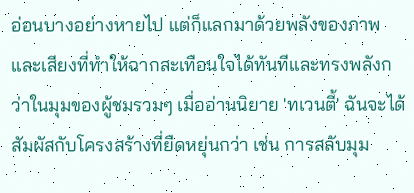อ่อนบางอย่างหายไป แต่ก็แลกมาด้วยพลังของภาพและเสียงที่ทำให้ฉากสะเทือนใจได้ทันทีและทรงพลังกว่าในมุมของผู้ชมรวมๆ เมื่ออ่านนิยาย 'ทเวนตี้' ฉันจะได้สัมผัสกับโครงสร้างที่ยืดหยุ่นกว่า เช่น การสลับมุม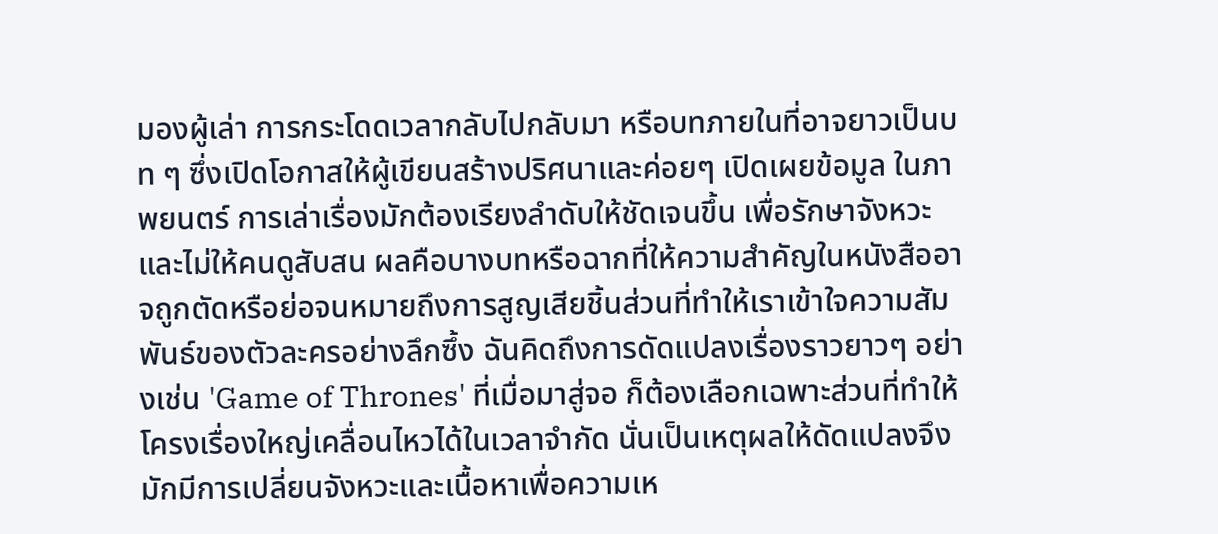มองผู้เล่า การกระโดดเวลากลับไปกลับมา หรือบทภายในที่อาจยาวเป็นบท ๆ ซึ่งเปิดโอกาสให้ผู้เขียนสร้างปริศนาและค่อยๆ เปิดเผยข้อมูล ในภาพยนตร์ การเล่าเรื่องมักต้องเรียงลำดับให้ชัดเจนขึ้น เพื่อรักษาจังหวะและไม่ให้คนดูสับสน ผลคือบางบทหรือฉากที่ให้ความสำคัญในหนังสืออาจถูกตัดหรือย่อจนหมายถึงการสูญเสียชิ้นส่วนที่ทำให้เราเข้าใจความสัมพันธ์ของตัวละครอย่างลึกซึ้ง ฉันคิดถึงการดัดแปลงเรื่องราวยาวๆ อย่างเช่น 'Game of Thrones' ที่เมื่อมาสู่จอ ก็ต้องเลือกเฉพาะส่วนที่ทำให้โครงเรื่องใหญ่เคลื่อนไหวได้ในเวลาจำกัด นั่นเป็นเหตุผลให้ดัดแปลงจึงมักมีการเปลี่ยนจังหวะและเนื้อหาเพื่อความเห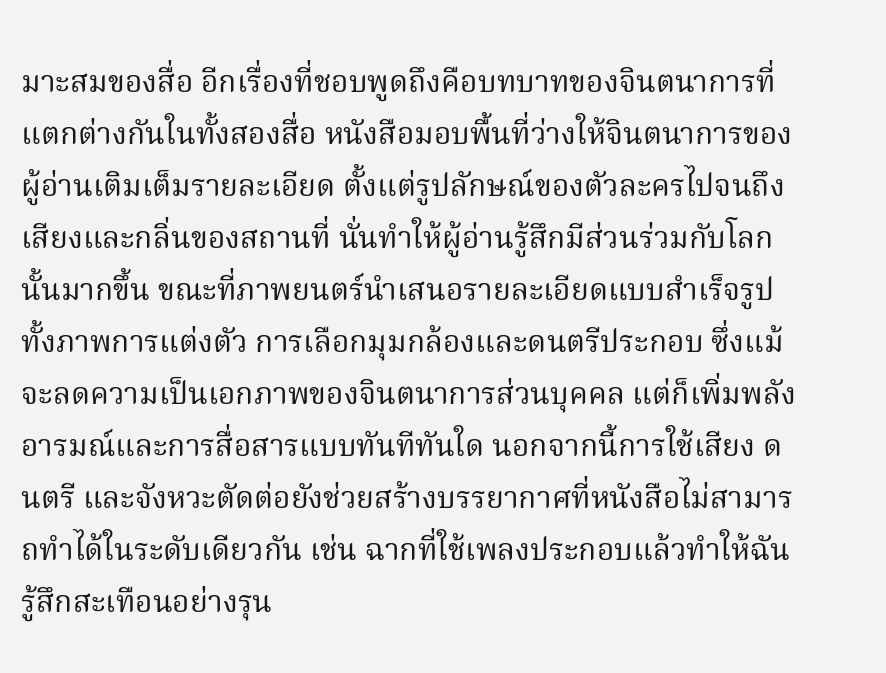มาะสมของสื่อ อีกเรื่องที่ชอบพูดถึงคือบทบาทของจินตนาการที่แตกต่างกันในทั้งสองสื่อ หนังสือมอบพื้นที่ว่างให้จินตนาการของผู้อ่านเติมเต็มรายละเอียด ตั้งแต่รูปลักษณ์ของตัวละครไปจนถึงเสียงและกลิ่นของสถานที่ นั่นทำให้ผู้อ่านรู้สึกมีส่วนร่วมกับโลกนั้นมากขึ้น ขณะที่ภาพยนตร์นำเสนอรายละเอียดแบบสำเร็จรูปทั้งภาพการแต่งตัว การเลือกมุมกล้องและดนตรีประกอบ ซึ่งแม้จะลดความเป็นเอกภาพของจินตนาการส่วนบุคคล แต่ก็เพิ่มพลังอารมณ์และการสื่อสารแบบทันทีทันใด นอกจากนี้การใช้เสียง ดนตรี และจังหวะตัดต่อยังช่วยสร้างบรรยากาศที่หนังสือไม่สามารถทำได้ในระดับเดียวกัน เช่น ฉากที่ใช้เพลงประกอบแล้วทำให้ฉันรู้สึกสะเทือนอย่างรุน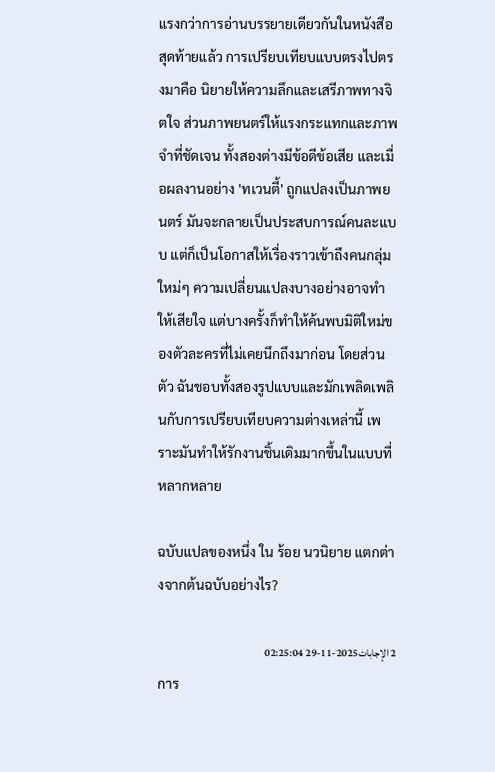แรงกว่าการอ่านบรรยายเดียวกันในหนังสือ สุดท้ายแล้ว การเปรียบเทียบแบบตรงไปตรงมาคือ นิยายให้ความลึกและเสรีภาพทางจิตใจ ส่วนภาพยนตร์ให้แรงกระแทกและภาพจำที่ชัดเจน ทั้งสองต่างมีข้อดีข้อเสีย และเมื่อผลงานอย่าง 'ทเวนตี้' ถูกแปลงเป็นภาพยนตร์ มันจะกลายเป็นประสบการณ์คนละแบบ แต่ก็เป็นโอกาสให้เรื่องราวเข้าถึงคนกลุ่มใหม่ๆ ความเปลี่ยนแปลงบางอย่างอาจทำให้เสียใจ แต่บางครั้งก็ทำให้ค้นพบมิติใหม่ของตัวละครที่ไม่เคยนึกถึงมาก่อน โดยส่วนตัว ฉันชอบทั้งสองรูปแบบและมักเพลิดเพลินกับการเปรียบเทียบความต่างเหล่านี้ เพราะมันทำให้รักงานชิ้นเดิมมากขึ้นในแบบที่หลากหลาย

ฉบับแปลของหนึ่ง ใน ร้อย นวนิยาย แตกต่างจากต้นฉบับอย่างไร?

2 الإجابات2025-11-29 02:25:04
การ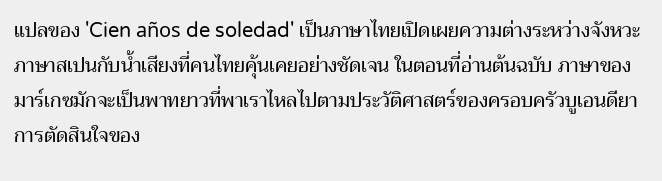แปลของ 'Cien años de soledad' เป็นภาษาไทยเปิดเผยความต่างระหว่างจังหวะภาษาสเปนกับน้ำเสียงที่คนไทยคุ้นเคยอย่างชัดเจน ในตอนที่อ่านต้นฉบับ ภาษาของมาร์เกซมักจะเป็นพาทยาวที่พาเราไหลไปตามประวัติศาสตร์ของครอบครัวบูเอนดียา การตัดสินใจของ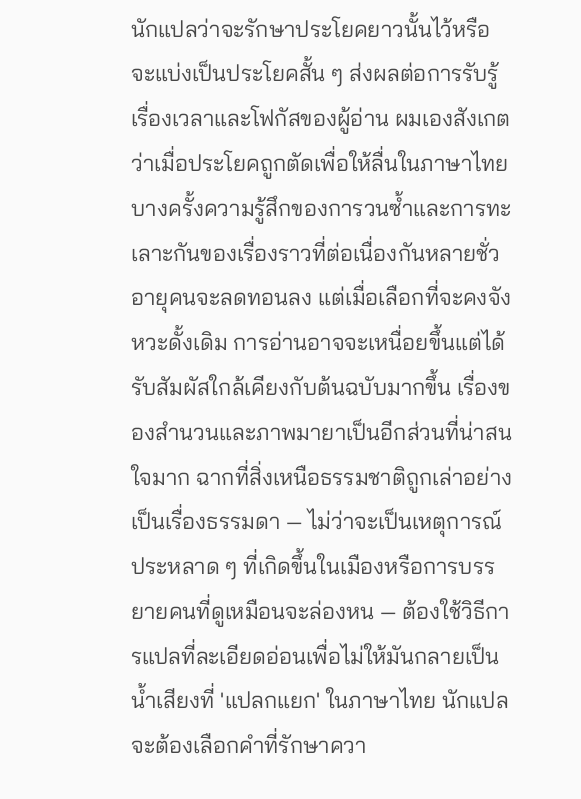นักแปลว่าจะรักษาประโยคยาวนั้นไว้หรือจะแบ่งเป็นประโยคสั้น ๆ ส่งผลต่อการรับรู้เรื่องเวลาและโฟกัสของผู้อ่าน ผมเองสังเกตว่าเมื่อประโยคถูกตัดเพื่อให้ลื่นในภาษาไทย บางครั้งความรู้สึกของการวนซ้ำและการทะเลาะกันของเรื่องราวที่ต่อเนื่องกันหลายชั่วอายุคนจะลดทอนลง แต่เมื่อเลือกที่จะคงจังหวะดั้งเดิม การอ่านอาจจะเหนื่อยขึ้นแต่ได้รับสัมผัสใกล้เคียงกับต้นฉบับมากขึ้น เรื่องของสำนวนและภาพมายาเป็นอีกส่วนที่น่าสนใจมาก ฉากที่สิ่งเหนือธรรมชาติถูกเล่าอย่างเป็นเรื่องธรรมดา — ไม่ว่าจะเป็นเหตุการณ์ประหลาด ๆ ที่เกิดขึ้นในเมืองหรือการบรรยายคนที่ดูเหมือนจะล่องหน — ต้องใช้วิธีการแปลที่ละเอียดอ่อนเพื่อไม่ให้มันกลายเป็นน้ำเสียงที่ 'แปลกแยก' ในภาษาไทย นักแปลจะต้องเลือกคำที่รักษาควา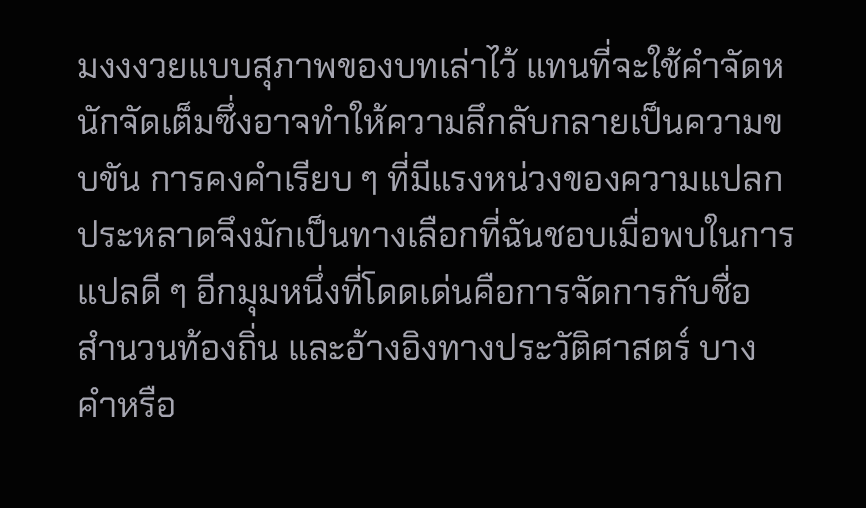มงงงวยแบบสุภาพของบทเล่าไว้ แทนที่จะใช้คำจัดหนักจัดเต็มซึ่งอาจทำให้ความลึกลับกลายเป็นความขบขัน การคงคำเรียบ ๆ ที่มีแรงหน่วงของความแปลกประหลาดจึงมักเป็นทางเลือกที่ฉันชอบเมื่อพบในการแปลดี ๆ อีกมุมหนึ่งที่โดดเด่นคือการจัดการกับชื่อ สำนวนท้องถิ่น และอ้างอิงทางประวัติศาสตร์ บางคำหรือ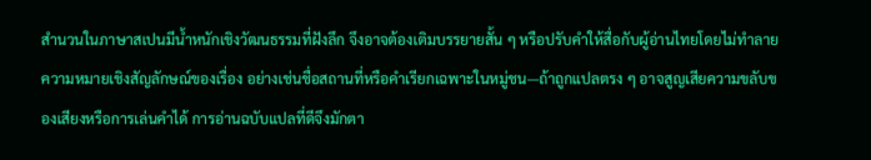สำนวนในภาษาสเปนมีน้ำหนักเชิงวัฒนธรรมที่ฝังลึก จึงอาจต้องเติมบรรยายสั้น ๆ หรือปรับคำให้สื่อกับผู้อ่านไทยโดยไม่ทำลายความหมายเชิงสัญลักษณ์ของเรื่อง อย่างเช่นชื่อสถานที่หรือคำเรียกเฉพาะในหมู่ชน—ถ้าถูกแปลตรง ๆ อาจสูญเสียความขลับของเสียงหรือการเล่นคำได้ การอ่านฉบับแปลที่ดีจึงมักตา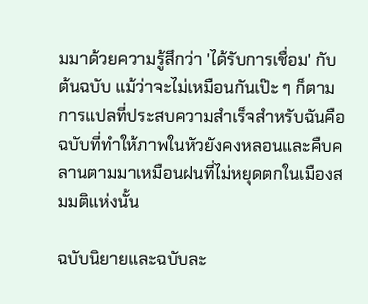มมาด้วยความรู้สึกว่า 'ได้รับการเชื่อม' กับต้นฉบับ แม้ว่าจะไม่เหมือนกันเป๊ะ ๆ ก็ตาม การแปลที่ประสบความสำเร็จสำหรับฉันคือฉบับที่ทำให้ภาพในหัวยังคงหลอนและคืบคลานตามมาเหมือนฝนที่ไม่หยุดตกในเมืองสมมติแห่งนั้น

ฉบับนิยายและฉบับละ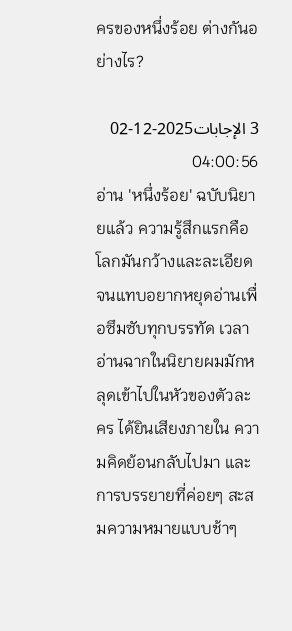ครของหนึ่งร้อย ต่างกันอย่างไร?

3 الإجابات2025-12-02 04:00:56
อ่าน 'หนึ่งร้อย' ฉบับนิยายแล้ว ความรู้สึกแรกคือโลกมันกว้างและละเอียดจนแทบอยากหยุดอ่านเพื่อซึมซับทุกบรรทัด เวลาอ่านฉากในนิยายผมมักหลุดเข้าไปในหัวของตัวละคร ได้ยินเสียงภายใน ความคิดย้อนกลับไปมา และการบรรยายที่ค่อยๆ สะสมความหมายแบบช้าๆ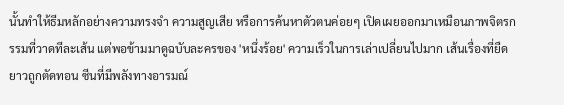นั้นทำให้ธีมหลักอย่างความทรงจำ ความสูญเสีย หรือการค้นหาตัวตนค่อยๆ เปิดเผยออกมาเหมือนภาพจิตรกรรมที่วาดทีละเส้น แต่พอข้ามมาดูฉบับละครของ 'หนึ่งร้อย' ความเร็วในการเล่าเปลี่ยนไปมาก เส้นเรื่องที่ยืดยาวถูกตัดทอน ซีนที่มีพลังทางอารมณ์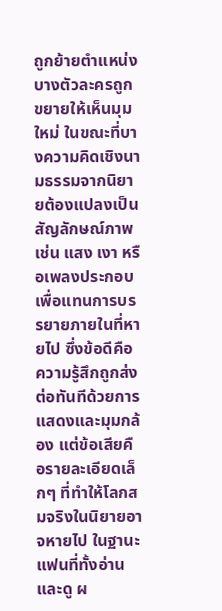ถูกย้ายตำแหน่ง บางตัวละครถูกขยายให้เห็นมุมใหม่ ในขณะที่บางความคิดเชิงนามธรรมจากนิยายต้องแปลงเป็นสัญลักษณ์ภาพ เช่น แสง เงา หรือเพลงประกอบ เพื่อแทนการบรรยายภายในที่หายไป ซึ่งข้อดีคือความรู้สึกถูกส่งต่อทันทีด้วยการแสดงและมุมกล้อง แต่ข้อเสียคือรายละเอียดเล็กๆ ที่ทำให้โลกสมจริงในนิยายอาจหายไป ในฐานะแฟนที่ทั้งอ่านและดู ผ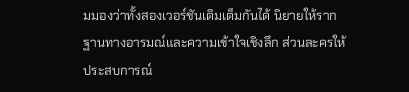มมองว่าทั้งสองเวอร์ชันเติมเต็มกันได้ นิยายให้รากฐานทางอารมณ์และความเข้าใจเชิงลึก ส่วนละครให้ประสบการณ์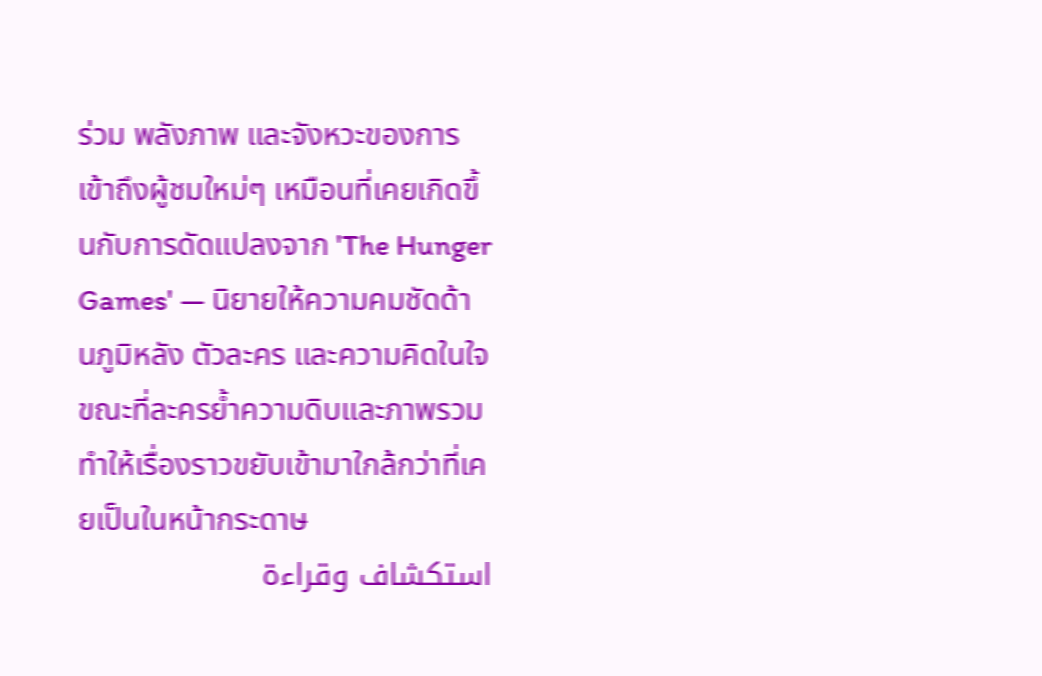ร่วม พลังภาพ และจังหวะของการเข้าถึงผู้ชมใหม่ๆ เหมือนที่เคยเกิดขึ้นกับการดัดแปลงจาก 'The Hunger Games' — นิยายให้ความคมชัดด้านภูมิหลัง ตัวละคร และความคิดในใจ ขณะที่ละครย้ำความดิบและภาพรวม ทำให้เรื่องราวขยับเข้ามาใกล้กว่าที่เคยเป็นในหน้ากระดาษ
استكشاف وقراءة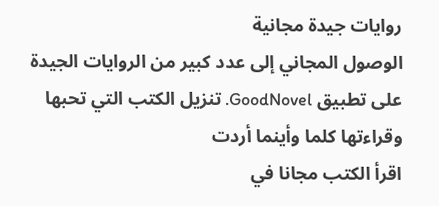روايات جيدة مجانية
الوصول المجاني إلى عدد كبير من الروايات الجيدة على تطبيق GoodNovel. تنزيل الكتب التي تحبها وقراءتها كلما وأينما أردت
اقرأ الكتب مجانا في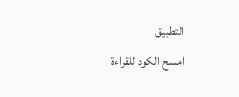التطبيق
امسح الكود للقراءة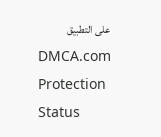على التطبيق
DMCA.com Protection Status